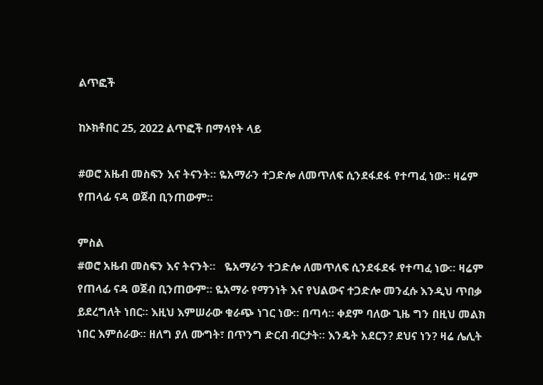ልጥፎች

ከኦክቶበር 25, 2022 ልጥፎች በማሳየት ላይ

#ወሮ አዜብ መስፍን እና ትናንት። ዬአማራን ተጋድሎ ለመጥለፍ ሲንደፋደፋ የተጣፈ ነው። ዛሬም የጠላፊ ናዳ ወጀብ ቢንጠውም።

ምስል
#ወሮ አዜብ መስፍን እና ትናንት።   ዬአማራን ተጋድሎ ለመጥለፍ ሲንደፋደፋ የተጣፈ ነው። ዛሬም የጠላፊ ናዳ ወጀብ ቢንጠውም። ዬአማራ የማንነት እና የህልውና ተጋድሎ መንፈሱ እንዲህ ጥበቃ ይደረግለት ነበር። እዚህ እምሠራው ቁራጭ ነገር ነው። በጣሳ። ቀደም ባለው ጊዜ ግን በዚህ መልክ ነበር እምሰራው። ዘለግ ያለ ሙግት፣ በጥንግ ድርብ ብርታት። እንዴት አደርን? ደህና ነን? ዛሬ ሌሊት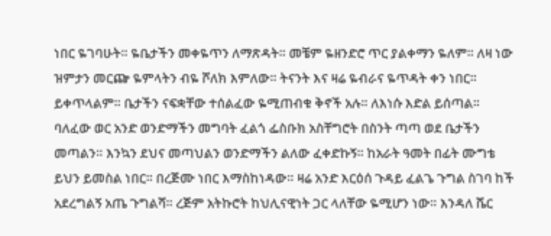ነበር ዬገባሁት። ዬቤታችን መቀዬጥን ለማጽዳት። መቼም ዬዘንድሮ ጥር ያልቀማን ዬለም። ለዛ ነው ዝምታን መርጬ ዬምላትን ብዬ ሾለክ እምለው። ትናንት እና ዛሬ ዬብራና ዬጥዳት ቀን ነበር። ይቀጥላልም። ቤታችን ናፍቋቸው ተሰልፈው ዬሚጠብቁ ቅኖች አሉ። ለእነሱ እድል ይሰጣል። ባለፈው ወር አንድ ወንድማችን መግባት ፈልጎ ፌስቡክ አስቸግሮት በስንት ጣጣ ወደ ቤታችን መጣልን። እንኳን ደህና መጣህልን ወንድማችን ልለው ፈቀድኩኝ። ከአራት ዓመት በፊት ሙግቴ ይህን ይመስል ነበር። በረጅሙ ነበር እማስከነዳው። ዛሬ አንድ እርዕሰ ጉዳይ ፈልጌ ጉግል ስገባ ከች አደረግልኝ አጤ ጉግልሻ። ረጅም አትኩሮት ከህሊናዊነት ጋር ላለቸው ዬሚሆን ነው። እንዳለ ሼር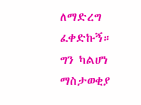ለማድረግ ፈቀድኩኝ። ግን ካልሆነ ማስታወቂያ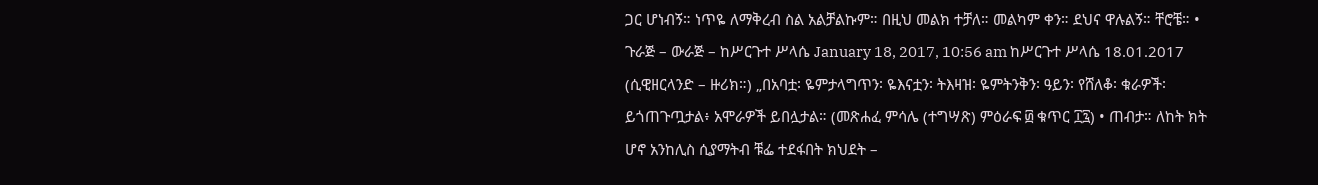ጋር ሆነብኝ። ነጥዬ ለማቅረብ ስል አልቻልኩም። በዚህ መልክ ተቻለ። መልካም ቀን። ደህና ዋሉልኝ። ቸሮቼ። • ጉራጅ – ውራጅ – ከሥርጉተ ሥላሴ January 18, 2017, 10:56 am ከሥርጉተ ሥላሴ 18.01.2017 (ሲዊዘርላንድ – ዙሪክ።) „በአባቷ፡ ዬምታላግጥን፡ ዬእናቷን፡ ትእዛዝ፡ ዬምትንቅን፡ ዓይን፡ የሸለቆ፡ ቁራዎች፡ ይጎጠጉጧታል፥ አሞራዎች ይበሏታል። (መጽሐፈ ምሳሌ (ተግሣጽ) ምዕራፍ ፴ ቁጥር ፲፯) • ጠብታ። ለከት ክት ሆኖ አንከሊስ ሲያማትብ ቹፌ ተደፋበት ክህደት –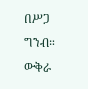በሥጋ ግንብ። ውቅራ